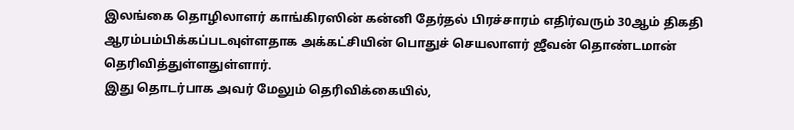இலங்கை தொழிலாளர் காங்கிரஸின் கன்னி தேர்தல் பிரச்சாரம் எதிர்வரும் 30ஆம் திகதி ஆரம்பம்பிக்கப்படவுள்ளதாக அக்கட்சியின் பொதுச் செயலாளர் ஜீவன் தொண்டமான் தெரிவித்துள்ளதுள்ளார்.
இது தொடர்பாக அவர் மேலும் தெரிவிக்கையில்,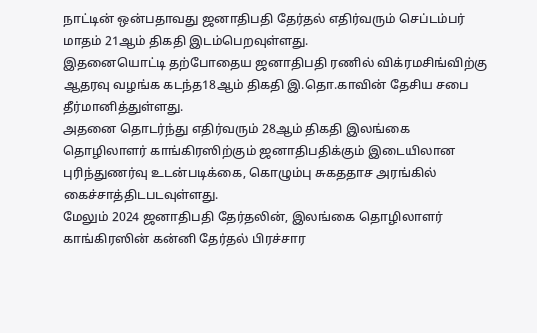நாட்டின் ஒன்பதாவது ஜனாதிபதி தேர்தல் எதிர்வரும் செப்டம்பர் மாதம் 21ஆம் திகதி இடம்பெறவுள்ளது.
இதனையொட்டி தற்போதைய ஜனாதிபதி ரணில் விக்ரமசிங்விற்கு ஆதரவு வழங்க கடந்த18ஆம் திகதி இ.தொ.காவின் தேசிய சபை தீர்மானித்துள்ளது.
அதனை தொடர்ந்து எதிர்வரும் 28ஆம் திகதி இலங்கை தொழிலாளர் காங்கிரஸிற்கும் ஜனாதிபதிக்கும் இடையிலான புரிந்துணர்வு உடன்படிக்கை, கொழும்பு சுகததாச அரங்கில் கைச்சாத்திடபடவுள்ளது.
மேலும் 2024 ஜனாதிபதி தேர்தலின், இலங்கை தொழிலாளர் காங்கிரஸின் கன்னி தேர்தல் பிரச்சார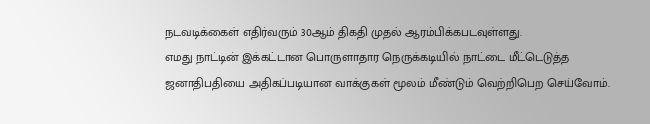நடவடிக்கைள் எதிர்வரும் 30ஆம் திகதி முதல் ஆரம்பிக்கபடவுள்ளது.
எமது நாட்டின் இக்கட்டான பொருளாதார நெருக்கடியில் நாட்டை மீட்டெடுத்த ஜனாதிபதியை அதிகப்படியான வாக்குகள் மூலம் மீண்டும் வெற்றிபெற செய்வோம்.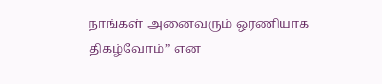நாங்கள் அனைவரும் ஒரணியாக திகழ்வோம்” என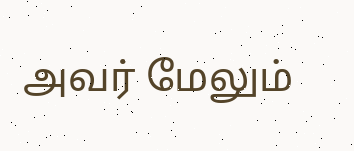அவர் மேலும்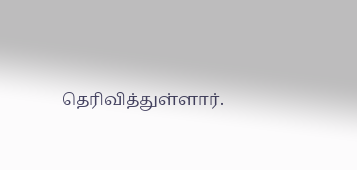தெரிவித்துள்ளார்.